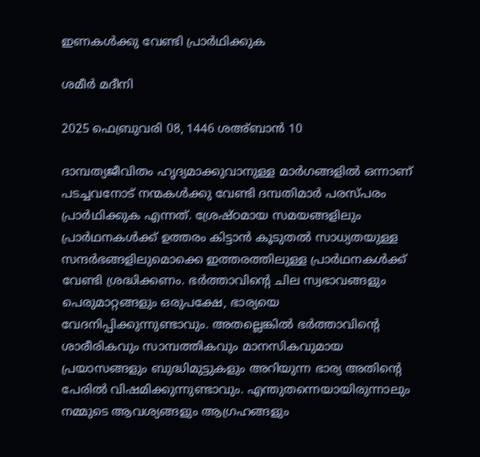ഇണകൾക്കു വേണ്ടി പ്രാർഥിക്കുക

ശമീർ മദീനി

2025 ഫെബ്രുവരി 08, 1446 ശഅ്ബാൻ 10

ദാമ്പത്യജീവിതം ഹൃദ്യമാക്കുവാനുള്ള മാർഗങ്ങളിൽ ഒന്നാണ് പടച്ചവനോട് നന്മകൾക്കു വേണ്ടി ദമ്പതിമാർ പരസ്പരം പ്രാർഥിക്കുക എന്നത്. ശ്രേഷ്ഠമായ സമയങ്ങളിലും പ്രാർഥനകൾക്ക് ഉത്തരം കിട്ടാൻ കൂടുതൽ സാധ്യതയുള്ള സന്ദർഭങ്ങളിലുമൊക്കെ ഇത്തരത്തിലുള്ള പ്രാർഥനകൾക്ക് വേണ്ടി ശ്രദ്ധിക്കണം. ഭർത്താവിന്റെ ചില സ്വഭാവങ്ങളും പെരുമാറ്റങ്ങളും ഒരുപക്ഷേ, ഭാര്യയെ വേദനിപ്പിക്കുന്നുണ്ടാവും. അതല്ലെങ്കിൽ ഭർത്താവിന്റെ ശാരീരികവും സാമ്പത്തികവും മാനസികവുമായ പ്രയാസങ്ങളും ബുദ്ധിമുട്ടുകളും അറിയുന്ന ഭാര്യ അതിന്റെ പേരിൽ വിഷമിക്കുന്നുണ്ടാവും. എന്തുതന്നെയായിരുന്നാലും നമ്മുടെ ആവശ്യങ്ങളും ആഗ്രഹങ്ങളും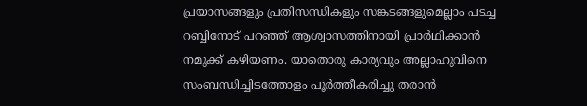പ്രയാസങ്ങളും പ്രതിസന്ധികളും സങ്കടങ്ങളുമെല്ലാം പടച്ച റബ്ബിനോട് പറഞ്ഞ് ആശ്വാസത്തിനായി പ്രാർഥിക്കാൻ നമുക്ക് കഴിയണം. യാതൊരു കാര്യവും അല്ലാഹുവിനെ സംബന്ധിച്ചിടത്തോളം പൂർത്തീകരിച്ചു തരാൻ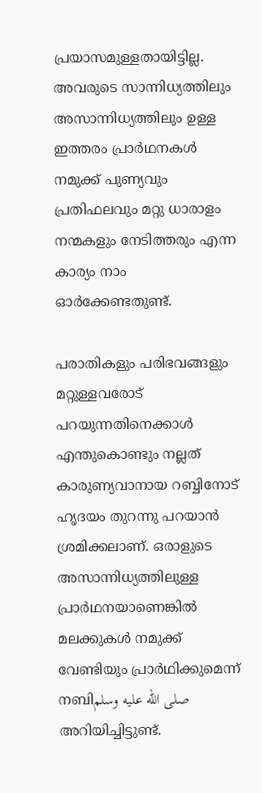പ്രയാസമുള്ളതായിട്ടില്ല. അവരുടെ സാന്നിധ്യത്തിലും അസാന്നിധ്യത്തിലും ഉള്ള ഇത്തരം പ്രാർഥനകൾ നമുക്ക് പുണ്യവും പ്രതിഫലവും മറ്റു ധാരാളം നന്മകളും നേടിത്തരും എന്ന കാര്യം നാം ഓർക്കേണ്ടതുണ്ട്.

പരാതികളും പരിഭവങ്ങളും മറ്റുള്ളവരോട് പറയുന്നതിനെക്കാൾ എന്തുകൊണ്ടും നല്ലത് കാരുണ്യവാനായ റബ്ബിനോട് ഹൃദയം തുറന്നു പറയാൻ ശ്രമിക്കലാണ്. ഒരാളുടെ അസാന്നിധ്യത്തിലുള്ള പ്രാർഥനയാണെങ്കിൽ മലക്കുകൾ നമുക്ക് വേണ്ടിയും പ്രാർഥിക്കുമെന്ന് നബിصلى الله عليه وسلم അറിയിച്ചിട്ടുണ്ട്.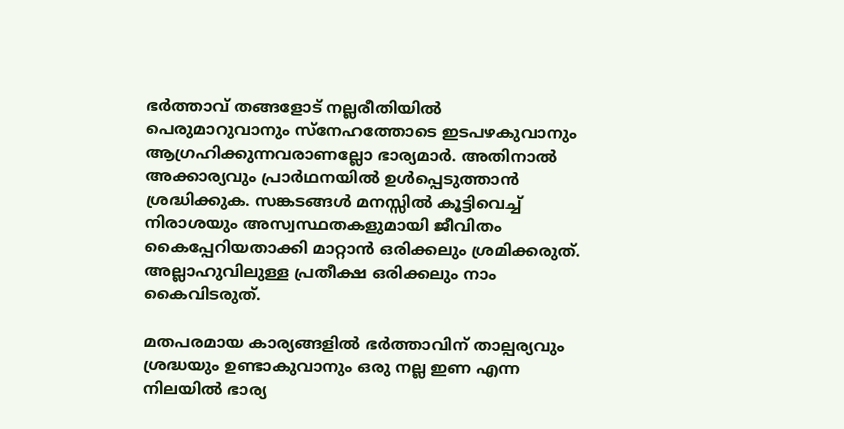ഭർത്താവ് തങ്ങളോട് നല്ലരീതിയിൽ പെരുമാറുവാനും സ്‌നേഹത്തോടെ ഇടപഴകുവാനും ആഗ്രഹിക്കുന്നവരാണല്ലോ ഭാര്യമാർ. അതിനാൽ അക്കാര്യവും പ്രാർഥനയിൽ ഉൾപ്പെടുത്താൻ ശ്രദ്ധിക്കുക. സങ്കടങ്ങൾ മനസ്സിൽ കൂട്ടിവെച്ച് നിരാശയും അസ്വസ്ഥതകളുമായി ജീവിതം കൈപ്പേറിയതാക്കി മാറ്റാൻ ഒരിക്കലും ശ്രമിക്കരുത്. അല്ലാഹുവിലുള്ള പ്രതീക്ഷ ഒരിക്കലും നാം കൈവിടരുത്.

മതപരമായ കാര്യങ്ങളിൽ ഭർത്താവിന് താല്പര്യവും ശ്രദ്ധയും ഉണ്ടാകുവാനും ഒരു നല്ല ഇണ എന്ന നിലയിൽ ഭാര്യ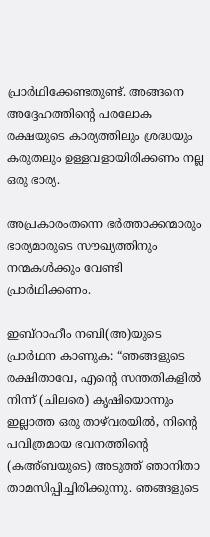പ്രാർഥിക്കേണ്ടതുണ്ട്. അങ്ങനെ അദ്ദേഹത്തിന്റെ പരലോക രക്ഷയുടെ കാര്യത്തിലും ശ്രദ്ധയും കരുതലും ഉള്ളവളായിരിക്കണം നല്ല ഒരു ഭാര്യ.

അപ്രകാരംതന്നെ ഭർത്താക്കന്മാരും ഭാര്യമാരുടെ സൗഖ്യത്തിനും നന്മകൾക്കും വേണ്ടി പ്രാർഥിക്കണം.

ഇബ്‌റാഹീം നബി(അ)യുടെ പ്രാർഥന കാണുക: “ഞങ്ങളുടെ രക്ഷിതാവേ, എന്റെ സന്തതികളിൽ നിന്ന് (ചിലരെ) കൃഷിയൊന്നും ഇല്ലാത്ത ഒരു താഴ്‌വരയിൽ, നിന്റെ പവിത്രമായ ഭവനത്തിന്റെ (കഅ്ബയുടെ) അടുത്ത് ഞാനിതാ താമസിപ്പിച്ചിരിക്കുന്നു. ഞങ്ങളുടെ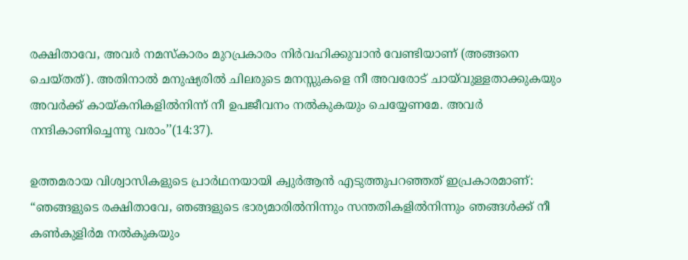രക്ഷിതാവേ, അവർ നമസ്‌കാരം മുറപ്രകാരം നിർവഹിക്കുവാൻ വേണ്ടിയാണ് (അങ്ങനെ ചെയ്തത്). അതിനാൽ മനുഷ്യരിൽ ചിലരുടെ മനസ്സുകളെ നീ അവരോട് ചായ്‌വുള്ളതാക്കുകയും അവർക്ക് കായ്കനികളിൽനിന്ന് നീ ഉപജീവനം നൽകുകയും ചെയ്യേണമേ. അവർ നന്ദികാണിച്ചെന്നു വരാം’’(14:37).

ഉത്തമരായ വിശ്വാസികളുടെ പ്രാർഥനയായി ക്വുർആൻ എടുത്തുപറഞ്ഞത് ഇപ്രകാരമാണ്: “ഞങ്ങളുടെ രക്ഷിതാവേ, ഞങ്ങളുടെ ഭാര്യമാരിൽനിന്നും സന്തതികളിൽനിന്നും ഞങ്ങൾക്ക് നീ കൺകുളിർമ നൽകുകയും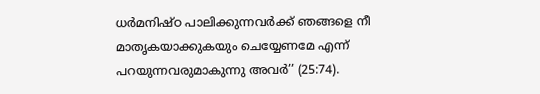ധർമനിഷ്ഠ പാലിക്കുന്നവർക്ക് ഞങ്ങളെ നീ മാതൃകയാക്കുകയും ചെയ്യേണമേ എന്ന് പറയുന്നവരുമാകുന്നു അവർ’’ (25:74).